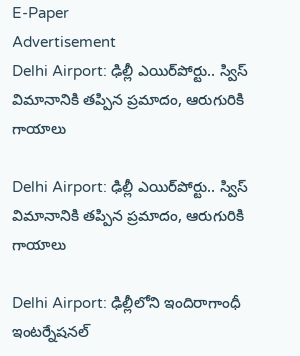E-Paper
Advertisement
Delhi Airport: ఢిల్లీ ఎయిర్‌పోర్టు.. స్విస్ విమానానికి తప్పిన ప్రమాదం, ఆరుగురికి గాయాలు

Delhi Airport: ఢిల్లీ ఎయిర్‌పోర్టు.. స్విస్ విమానానికి తప్పిన ప్రమాదం, ఆరుగురికి గాయాలు

Delhi Airport: ఢిల్లీలోని ఇందిరాగాంధీ ఇంటర్నేషనల్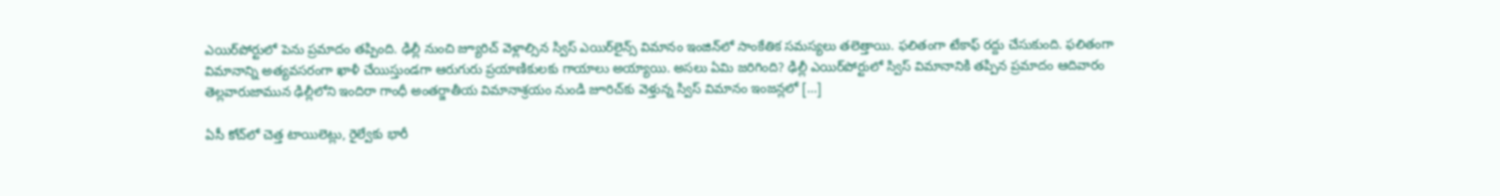ఎయిర్‌పోర్టులో పెను ప్రమాదం తప్పింది. ఢిల్లీ నుంచి జ్యూరిచ్ వెళ్లాల్సిన స్విస్ ఎయిర్‌లైన్స్ విమానం ఇంజిన్‌లో సాంకేతిక సమస్యలు తలెత్తాయి. ఫలితంగా టేకాఫ్ రద్దు చేసుకుంది. ఫలితంగా విమానాన్ని అత్యవసరంగా ఖాళీ చేయిస్తుండగా ఆరుగురు ప్రయాణికులకు గాయాలు అయ్యాయి. అసలు ఏమి జరిగింది? ఢిల్లీ ఎయిర్‌పోర్టులో స్విస్ విమానానికి తప్పిన ప్రమాదం ఆదివారం తెల్లవారుజామున ఢిల్లీలోని ఇందిరా గాంధీ అంతర్జాతీయ విమానాశ్రయం నుండి జూరిచ్‌కు వెళ్తున్న స్విస్ విమానం ఇంజన్లలో […]

ఏసీ కోచ్‌లో చెత్త టాయిలెట్లు, రైల్వేకు భారీ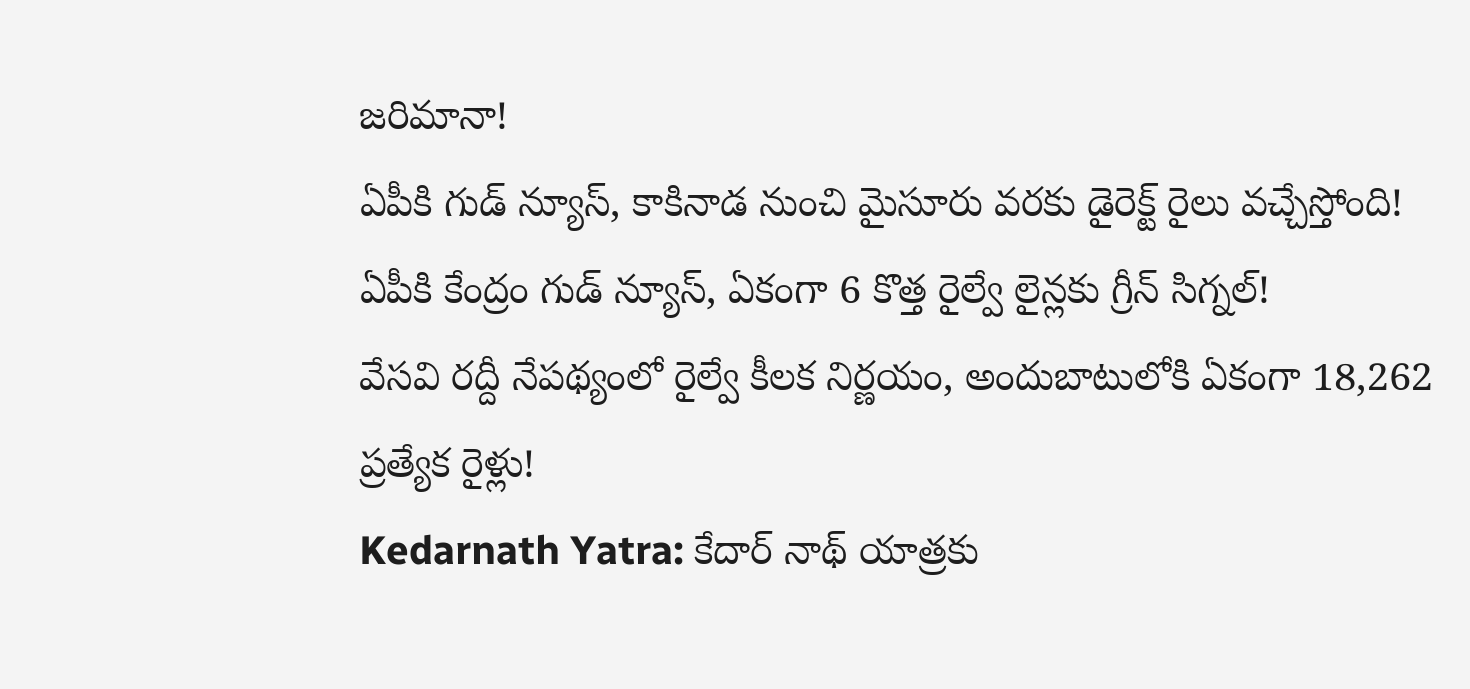జరిమానా!
ఏపీకి గుడ్ న్యూస్, కాకినాడ నుంచి మైసూరు వరకు డైరెక్ట్ రైలు వచ్చేస్తోంది!
ఏపీకి కేంద్రం గుడ్ న్యూస్, ఏకంగా 6 కొత్త రైల్వే లైన్లకు గ్రీన్ సిగ్నల్!
వేసవి రద్దీ నేపథ్యంలో రైల్వే కీలక నిర్ణయం, అందుబాటులోకి ఏకంగా 18,262 ప్రత్యేక రైళ్లు!
Kedarnath Yatra: కేదార్ నాథ్ యాత్రకు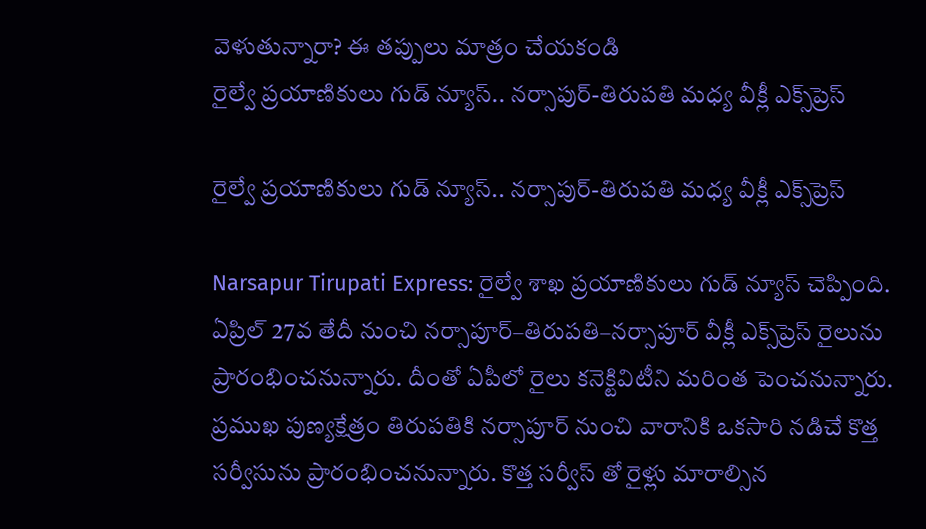వెళుతున్నారా? ఈ తప్పులు మాత్రం చేయకండి
రైల్వే ప్రయాణికులు గుడ్ న్యూస్.. నర్సాపుర్-తిరుపతి మధ్య వీక్లీ ఎక్స్‌ప్రెస్

రైల్వే ప్రయాణికులు గుడ్ న్యూస్.. నర్సాపుర్-తిరుపతి మధ్య వీక్లీ ఎక్స్‌ప్రెస్

Narsapur Tirupati Express: రైల్వే శాఖ ప్రయాణికులు గుడ్ న్యూస్ చెప్పింది. ఏప్రిల్ 27వ తేదీ నుంచి నర్సాపూర్–తిరుపతి–నర్సాపూర్ వీక్లీ ఎక్స్‌ప్రెస్ రైలును ప్రారంభించనున్నారు. దీంతో ఏపీలో రైలు కనెక్టివిటీని మరింత పెంచనున్నారు. ప్రముఖ పుణ్యక్షేత్రం తిరుపతికి నర్సాపూర్ నుంచి వారానికి ఒకసారి నడిచే కొత్త సర్వీసును ప్రారంభించనున్నారు. కొత్త సర్వీస్ తో రైళ్లు మారాల్సిన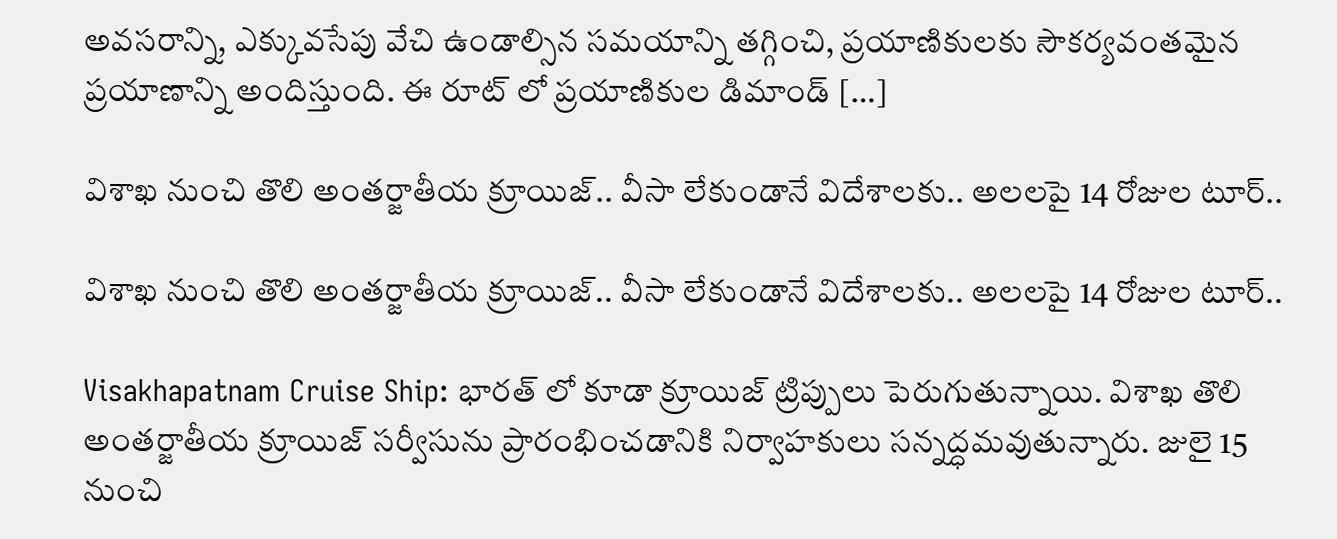అవసరాన్ని, ఎక్కువసేపు వేచి ఉండాల్సిన సమయాన్ని తగ్గించి, ప్రయాణికులకు సౌకర్యవంతమైన ప్రయాణాన్ని అందిస్తుంది. ఈ రూట్ లో ప్రయాణికుల డిమాండ్ […]

విశాఖ నుంచి తొలి అంతర్జాతీయ క్రూయిజ్‌.. వీసా లేకుండానే విదేశాలకు.. అలలపై 14 రోజుల టూర్..

విశాఖ నుంచి తొలి అంతర్జాతీయ క్రూయిజ్‌.. వీసా లేకుండానే విదేశాలకు.. అలలపై 14 రోజుల టూర్..

Visakhapatnam Cruise Ship: భారత్ లో కూడా క్రూయిజ్ ట్రిప్పులు పెరుగుతున్నాయి. విశాఖ తొలి అంతర్జాతీయ క్రూయిజ్ సర్వీసును ప్రారంభించడానికి నిర్వాహకులు సన్నద్ధమవుతున్నారు. జులై 15 నుంచి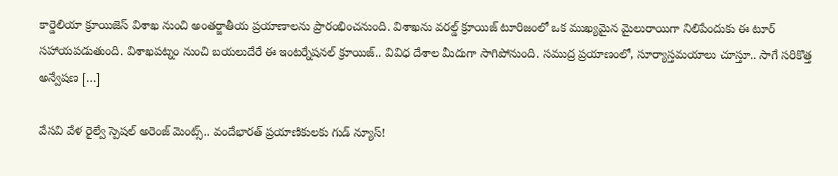కార్డెలియా క్రూయిజెస్ విశాఖ నుంచి అంతర్జాతీయ ప్రయాణాలను ప్రారంభించనుంది. విశాఖను వరల్డ్ క్రూయిజ్ టూరిజంలో ఒక ముఖ్యమైన మైలురాయిగా నిలిపేందుకు ఈ టూర్ సహాయపడుతుంది. విశాఖపట్నం నుంచి బయలుదేరే ఈ ఇంటర్నేషనల్ క్రూయిజ్.. వివిధ దేశాల మీదుగా సాగిపోనుంది. సముద్ర ప్రయాణంలో, సూర్యాస్తమయాలు చూస్తూ.. సాగే సరికొత్త అన్వేషణ […]

వేసవి వేళ రైల్వే స్పెషల్ అరెంజ్ మెంట్స్.. వందేభారత్ ప్రయాణికులకు గుడ్ న్యూస్!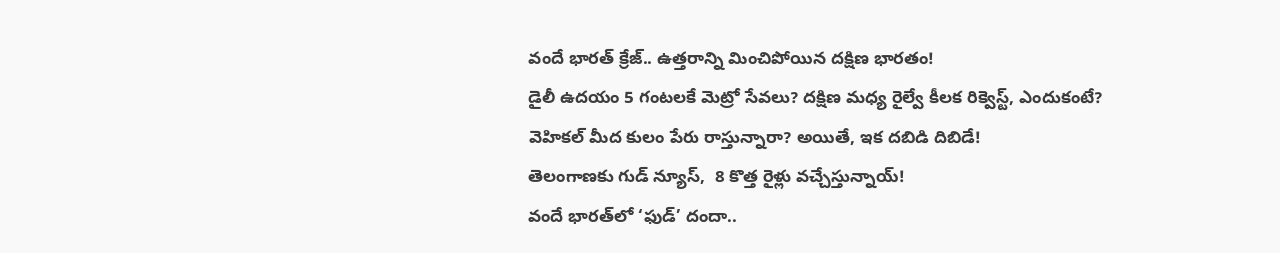వందే భారత్ క్రేజ్.. ఉత్తరాన్ని మించిపోయిన దక్షిణ భారతం!
డైలీ ఉదయం 5 గంటలకే మెట్రో సేవలు? దక్షిణ మధ్య రైల్వే కీలక రిక్వెస్ట్, ఎందుకంటే?
వెహికల్ మీద కులం పేరు రాస్తున్నారా? అయితే, ఇక దబిడి దిబిడే!
తెలంగాణకు గుడ్ న్యూస్,  8 కొత్త రైళ్లు వచ్చేస్తున్నాయ్!
వందే భారత్‌లో ‘ఫుడ్’ దందా..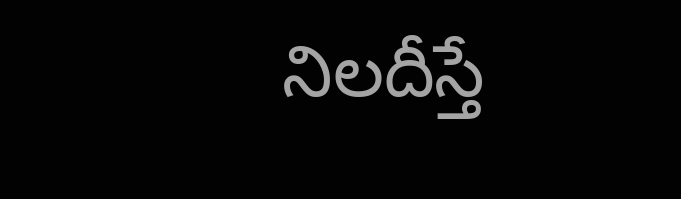నిలదీస్తే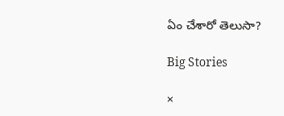ఏం చేశారో తెలుసా?

Big Stories

×